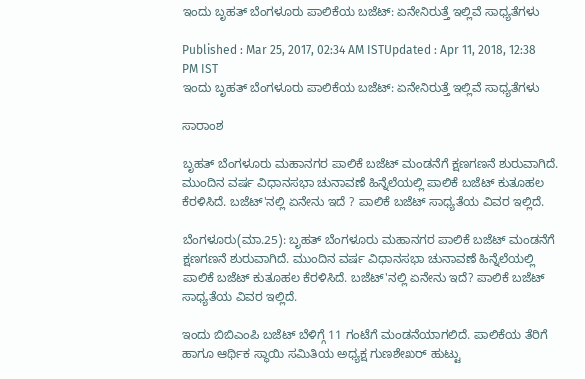ಇಂದು ಬೃಹತ್ ಬೆಂಗಳೂರು ಪಾಲಿಕೆಯ ಬಜೆಟ್: ಏನೇನಿರುತ್ತೆ ಇಲ್ಲಿವೆ ಸಾಧ್ಯತೆಗಳು

Published : Mar 25, 2017, 02:34 AM ISTUpdated : Apr 11, 2018, 12:38 PM IST
ಇಂದು ಬೃಹತ್ ಬೆಂಗಳೂರು ಪಾಲಿಕೆಯ ಬಜೆಟ್: ಏನೇನಿರುತ್ತೆ ಇಲ್ಲಿವೆ ಸಾಧ್ಯತೆಗಳು

ಸಾರಾಂಶ

ಬೃಹತ್ ಬೆಂಗಳೂರು ಮಹಾನಗರ ಪಾಲಿಕೆ ಬಜೆಟ್ ಮಂಡನೆಗೆ ಕ್ಷಣಗಣನೆ ಶುರುವಾಗಿದೆ. ಮುಂದಿನ‌ ವರ್ಷ ವಿಧಾನಸಭಾ ಚುನಾವಣೆ ಹಿನ್ನೆಲೆಯಲ್ಲಿ ಪಾಲಿಕೆ ಬಜೆಟ್ ಕುತೂಹಲ ಕೆರಳಿಸಿದೆ. ಬಜೆಟ್'ನಲ್ಲಿ ಏನೇನು ಇದೆ ? ಪಾಲಿಕೆ ಬಜೆಟ್ ಸಾಧ್ಯತೆಯ ವಿವರ ಇಲ್ಲಿದೆ.

ಬೆಂಗಳೂರು(ಮಾ.25): ಬೃಹತ್ ಬೆಂಗಳೂರು ಮಹಾನಗರ ಪಾಲಿಕೆ ಬಜೆಟ್ ಮಂಡನೆಗೆ ಕ್ಷಣಗಣನೆ ಶುರುವಾಗಿದೆ. ಮುಂದಿನ‌ ವರ್ಷ ವಿಧಾನಸಭಾ ಚುನಾವಣೆ ಹಿನ್ನೆಲೆಯಲ್ಲಿ ಪಾಲಿಕೆ ಬಜೆಟ್ ಕುತೂಹಲ ಕೆರಳಿಸಿದೆ. ಬಜೆಟ್'ನಲ್ಲಿ ಏನೇನು ಇದೆ? ಪಾಲಿಕೆ ಬಜೆಟ್ ಸಾಧ್ಯತೆಯ ವಿವರ ಇಲ್ಲಿದೆ.

ಇಂದು ಬಿಬಿಎಂಪಿ ಬಜೆಟ್ ಬೆಳಿಗ್ಗೆ 11 ಗಂಟೆಗೆ ಮಂಡನೆಯಾಗಲಿದೆ. ಪಾಲಿಕೆಯ ತೆರಿಗೆ ಹಾಗೂ ಆರ್ಥಿಕ ಸ್ಥಾಯಿ ಸಮಿತಿಯ ಅಧ್ಯಕ್ಷ ಗುಣಶೇಖರ್‌ ಹುಟ್ಟು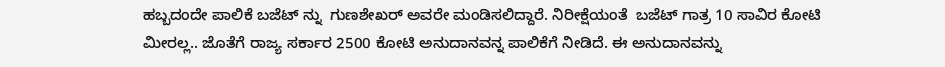ಹಬ್ಬದಂದೇ ಪಾಲಿಕೆ ಬಜೆಟ್ ನ್ನು  ಗುಣಶೇಖರ್ ಅವರೇ ಮಂಡಿಸಲಿದ್ದಾರೆ. ನಿರೀಕ್ಷೆಯಂತೆ  ಬಜೆಟ್ ಗಾತ್ರ 10 ಸಾವಿರ ಕೋಟಿ ಮೀರಲ್ಲ.. ಜೊತೆಗೆ ರಾಜ್ಯ ಸರ್ಕಾರ 2500 ಕೋಟಿ ಅನುದಾನವನ್ನ ಪಾಲಿಕೆಗೆ ನೀಡಿದೆ. ಈ ಅನುದಾನವನ್ನು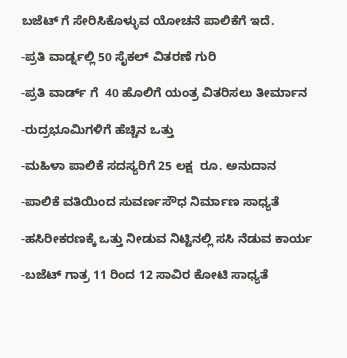ಬಜೆಟ್ ಗೆ ಸೇರಿಸಿಕೊಳ್ಳುವ ಯೋಚನೆ ಪಾಲಿಕೆಗೆ ಇದೆ.

-ಪ್ರತಿ ವಾರ್ಡ್ನಲ್ಲಿ 50 ಸೈಕಲ್ ವಿತರಣೆ ಗುರಿ

-ಪ್ರತಿ ವಾರ್ಡ್ ಗೆ  40 ಹೊಲಿಗೆ ಯಂತ್ರ ವಿತರಿಸಲು ತೀರ್ಮಾನ

-ರುದ್ರಭೂಮಿಗಳಿಗೆ ಹೆಚ್ಚಿನ ಒತ್ತು

-ಮಹಿಳಾ ಪಾಲಿಕೆ ಸದಸ್ಯರಿಗೆ 25 ಲಕ್ಷ  ರೂ. ಅನುದಾನ

-ಪಾಲಿಕೆ ವತಿಯಿಂದ ಸುವರ್ಣಸೌಧ ನಿರ್ಮಾಣ ಸಾಧ್ಯತೆ

-ಹಸಿರೀಕರಣಕ್ಕೆ ಒತ್ತು ನೀಡುವ ನಿಟ್ಟಿನಲ್ಲಿ ಸಸಿ ನೆಡುವ ಕಾರ್ಯ

-ಬಜೆಟ್ ಗಾತ್ರ 11 ರಿಂದ 12 ಸಾವಿರ ಕೋಟಿ ಸಾಧ್ಯತೆ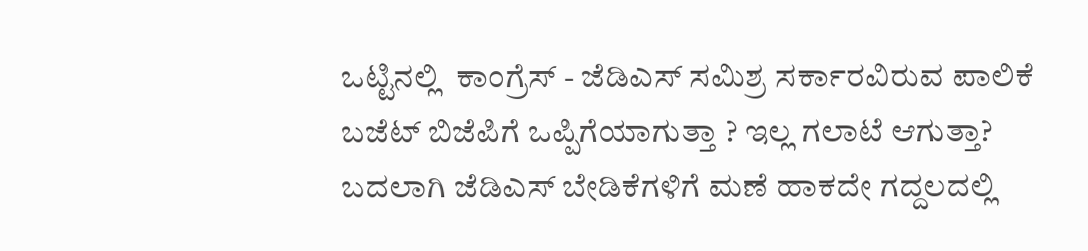ಒಟ್ಟಿನಲ್ಲಿ  ಕಾಂಗ್ರೆಸ್ - ಜೆಡಿಎಸ್ ಸಮಿಶ್ರ ಸರ್ಕಾರವಿರುವ ಪಾಲಿಕೆ ಬಜೆಟ್ ಬಿಜೆಪಿಗೆ ಒಪ್ಪಿಗೆಯಾಗುತ್ತಾ ? ಇಲ್ಲ ಗಲಾಟೆ ಆಗುತ್ತಾ? ಬದಲಾಗಿ ಜೆಡಿಎಸ್ ಬೇಡಿಕೆಗಳಿಗೆ ಮಣೆ ಹಾಕದೇ ಗದ್ದಲದಲ್ಲಿ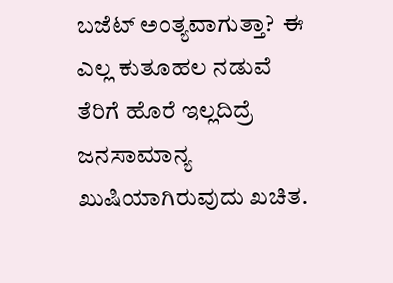ಬಜೆಟ್ ಅಂತ್ಯವಾಗುತ್ತಾ?  ಈ ಎಲ್ಲ ಕುತೂಹಲ ನಡುವೆ ತೆರಿಗೆ ಹೊರೆ ಇಲ್ಲದಿದ್ರೆ ಜನಸಾಮಾನ್ಯ ಖುಷಿಯಾಗಿರುವುದು ಖಚಿತ.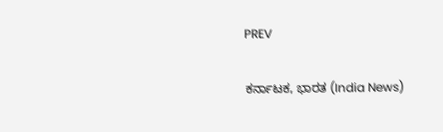PREV

ಕರ್ನಾಟಕ, ಭಾರತ (India News)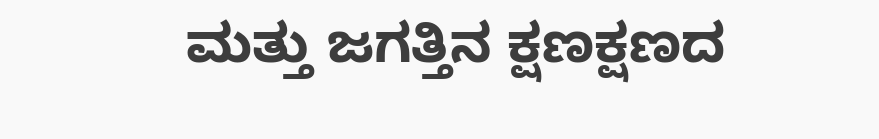ಮತ್ತು ಜಗತ್ತಿನ ಕ್ಷಣಕ್ಷಣದ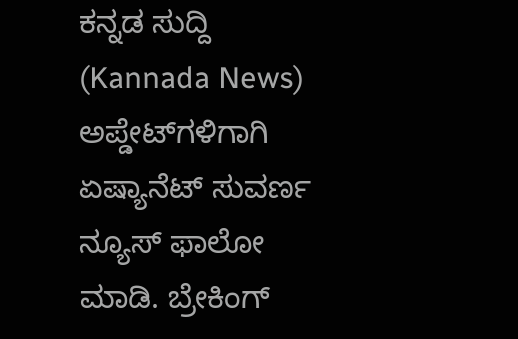ಕನ್ನಡ ಸುದ್ದಿ (Kannada News) ಅಪ್ಡೇಟ್‌ಗಳಿಗಾಗಿ ಏಷ್ಯಾನೆಟ್ ಸುವರ್ಣ ನ್ಯೂಸ್‌ ಫಾಲೋ ಮಾಡಿ. ಬ್ರೇಕಿಂಗ್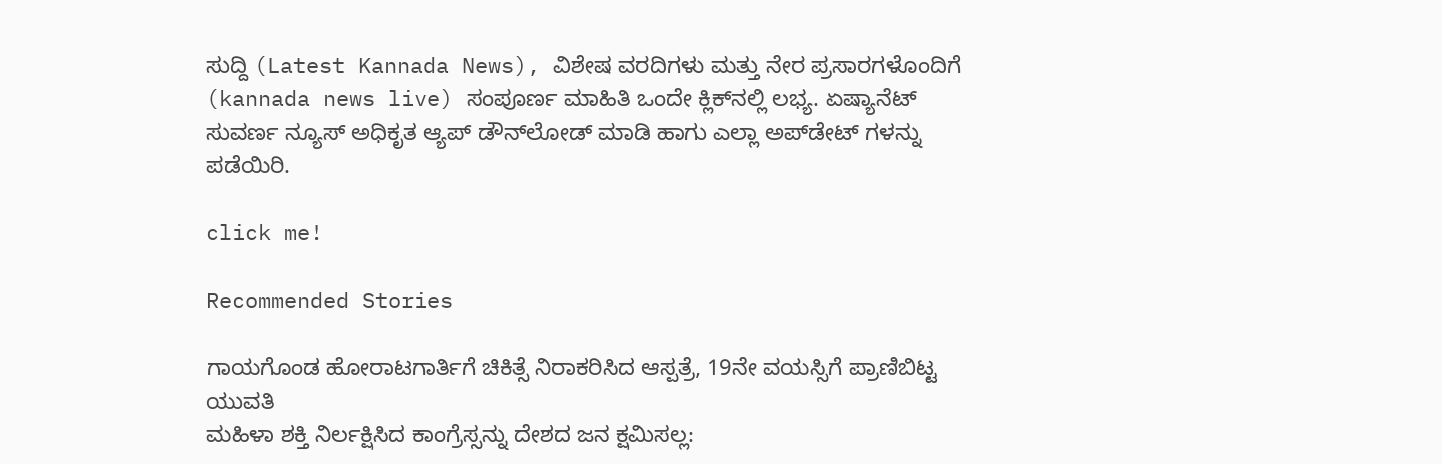ಸುದ್ದಿ (Latest Kannada News), ವಿಶೇಷ ವರದಿಗಳು ಮತ್ತು ನೇರ ಪ್ರಸಾರಗಳೊಂದಿಗೆ (kannada news live) ಸಂಪೂರ್ಣ ಮಾಹಿತಿ ಒಂದೇ ಕ್ಲಿಕ್‌ನಲ್ಲಿ ಲಭ್ಯ. ಏಷ್ಯಾನೆಟ್ ಸುವರ್ಣ ನ್ಯೂಸ್ ಅಧಿಕೃತ ಆ್ಯಪ್ ಡೌನ್‌ಲೋಡ್ ಮಾಡಿ ಹಾಗು ಎಲ್ಲಾ ಅಪ್‌ಡೇಟ್ ಗಳನ್ನು ಪಡೆಯಿರಿ.

click me!

Recommended Stories

ಗಾಯಗೊಂಡ ಹೋರಾಟಗಾರ್ತಿಗೆ ಚಿಕಿತ್ಸೆ ನಿರಾಕರಿಸಿದ ಆಸ್ಪತ್ರೆ, 19ನೇ ವಯಸ್ಸಿಗೆ ಪ್ರಾಣಿಬಿಟ್ಟ ಯುವತಿ
ಮಹಿಳಾ ಶಕ್ತಿ ನಿರ್ಲಕ್ಷಿಸಿದ ಕಾಂಗ್ರೆಸ್ಸನ್ನು ದೇಶದ ಜನ ಕ್ಷಮಿಸಲ್ಲ: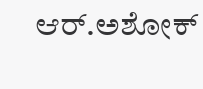ಆರ್‌.ಅಶೋಕ್‌